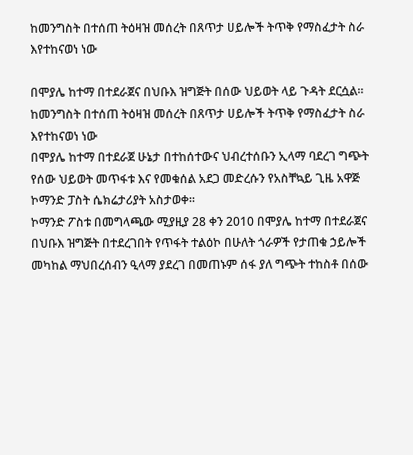ከመንግስት በተሰጠ ትዕዛዝ መሰረት በጸጥታ ሀይሎች ትጥቅ የማስፈታት ስራ እየተከናወነ ነው

በሞያሌ ከተማ በተደራጀና በህቡእ ዝግጅት በሰው ህይወት ላይ ጉዳት ደርሷል።
ከመንግስት በተሰጠ ትዕዛዝ መሰረት በጸጥታ ሀይሎች ትጥቅ የማስፈታት ስራ እየተከናወነ ነው
በሞያሌ ከተማ በተደራጀ ሁኔታ በተከሰተውና ህብረተሰቡን ኢላማ ባደረገ ግጭት የሰው ህይወት መጥፋቱ እና የመቁሰል አደጋ መድረሱን የአስቸኳይ ጊዜ አዋጅ ኮማንድ ፓስት ሴክሬታሪያት አስታወቀ።
ኮማንድ ፖስቱ በመግላጫው ሚያዚያ 28 ቀን 2010 በሞያሌ ከተማ በተደራጀና በህቡእ ዝግጅት በተደረገበት የጥፋት ተልዕኮ በሁለት ጎራዎች የታጠቁ ኃይሎች መካከል ማህበረሰብን ዒላማ ያደረገ በመጠኑም ሰፋ ያለ ግጭት ተከስቶ በሰው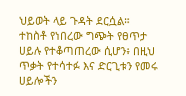ህይወት ላይ ጉዳት ደርሷል።
ተከስቶ የነበረው ግጭት የፀጥታ ሀይሉ የተቆጣጠረው ሲሆን፥ በዚህ ጥቃት የተሳተፉ እና ድርጊቱን የመሩ ሀይሎችን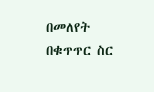በመለየት በቁጥጥር ስር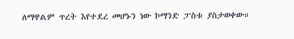ለማዋልም ጥረት እየተደረ መሆኑን ነው ኮማንድ ፓስቱ ያስታወቀው።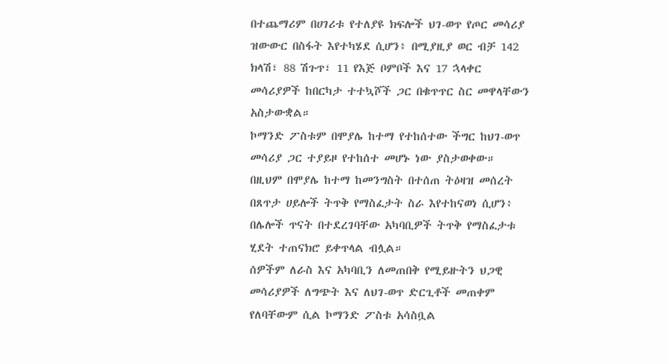በተጨማሪም በሀገሪቱ የተለያዩ ክፍሎች ህገ-ወጥ የጦር መሳሪያ ዝውውር በስፋት እየተካሄደ ሲሆን፥ በሚያዚያ ወር ብቻ 142 ክላሽ፣ 88 ሽጉጥ፣ 11 የእጅ ቦምቦች እና 17 ኋላቀር መሳሪያዎች ከበርካታ ተተኳሾች ጋር በቁጥጥር ስር መዋላቸውን አስታውቋል።
ኮማንድ ፖስቱም በሞያሌ ከተማ የተከሰተው ችግር ከህገ-ወጥ መሳሪያ ጋር ተያይዞ የተከሰተ መሆኑ ነው ያስታወቀው።
በዚህም በሞያሌ ከተማ ከመንግስት በተሰጠ ትዕዛዝ መሰረት በጸጥታ ሀይሎች ትጥቅ የማስፈታት ስራ እየተከናወነ ሲሆን፥ በሌሎች ጥናት በተደረገባቸው አካባቢዎች ትጥቅ የማስፈታቱ ሂደት ተጠናክሮ ይቀጥላል ብሏል።
ሰዎችም ለራስ እና አካባቢን ለመጠበቅ የሚይዙትን ህጋዊ መሳሪያዎች ለግጭት እና ለህገ-ወጥ ድርጊቶች መጠቀም የለባቸውም ሲል ኮማንድ ፖስቱ አሳስቧል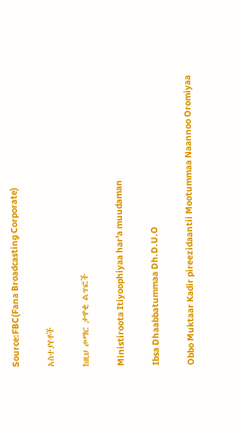Source:FBC(Fana Broadcasting Corporate)

አስተያየቶች

ከዚህ ጦማር ታዋቂ ልጥፎች

Ministiroota Itiyoophiyaa har'a muudaman

Ibsa Dhaabbatummaa Dh.D.U.O

Obbo Muktaar Kadir pireezidaantii Mootummaa Naannoo Oromiyaa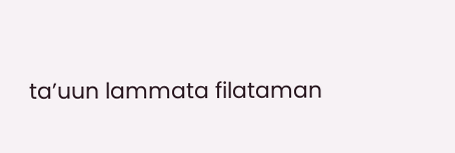ta’uun lammata filataman